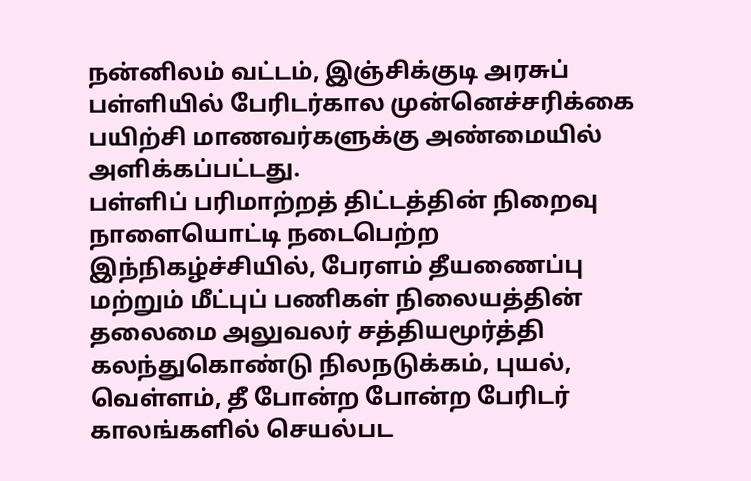நன்னிலம் வட்டம், இஞ்சிக்குடி அரசுப் பள்ளியில் பேரிடர்கால முன்னெச்சரிக்கை பயிற்சி மாணவர்களுக்கு அண்மையில் அளிக்கப்பட்டது.
பள்ளிப் பரிமாற்றத் திட்டத்தின் நிறைவு நாளையொட்டி நடைபெற்ற இந்நிகழ்ச்சியில், பேரளம் தீயணைப்பு மற்றும் மீட்புப் பணிகள் நிலையத்தின் தலைமை அலுவலர் சத்தியமூர்த்தி கலந்துகொண்டு நிலநடுக்கம், புயல், வெள்ளம், தீ போன்ற போன்ற பேரிடர் காலங்களில் செயல்பட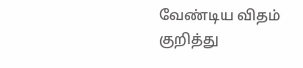வேண்டிய விதம் குறித்து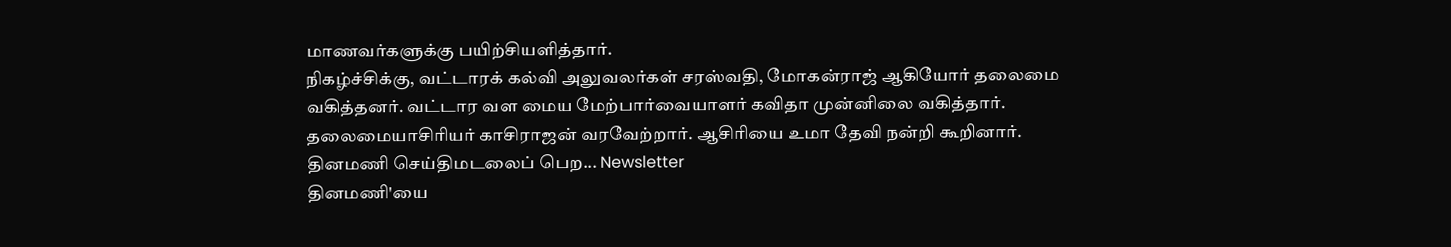மாணவர்களுக்கு பயிற்சியளித்தார்.
நிகழ்ச்சிக்கு, வட்டாரக் கல்வி அலுவலர்கள் சரஸ்வதி, மோகன்ராஜ் ஆகியோர் தலைமை வகித்தனர். வட்டார வள மைய மேற்பார்வையாளர் கவிதா முன்னிலை வகித்தார். தலைமையாசிரியர் காசிராஜன் வரவேற்றார். ஆசிரியை உமா தேவி நன்றி கூறினார்.
தினமணி செய்திமடலைப் பெற... Newsletter
தினமணி'யை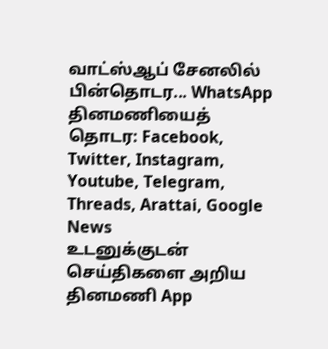வாட்ஸ்ஆப் சேனலில் பின்தொடர... WhatsApp
தினமணியைத் தொடர: Facebook, Twitter, Instagram, Youtube, Telegram, Threads, Arattai, Google News
உடனுக்குடன் செய்திகளை அறிய தினமணி App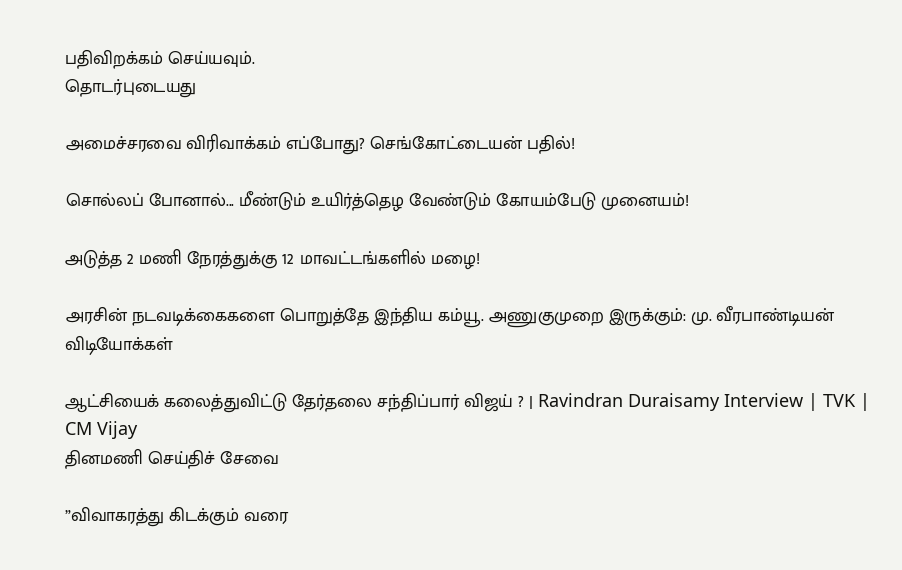பதிவிறக்கம் செய்யவும்.
தொடர்புடையது

அமைச்சரவை விரிவாக்கம் எப்போது? செங்கோட்டையன் பதில்!

சொல்லப் போனால்... மீண்டும் உயிர்த்தெழ வேண்டும் கோயம்பேடு முனையம்!

அடுத்த 2 மணி நேரத்துக்கு 12 மாவட்டங்களில் மழை!

அரசின் நடவடிக்கைகளை பொறுத்தே இந்திய கம்யூ. அணுகுமுறை இருக்கும்: மு. வீரபாண்டியன்
விடியோக்கள்

ஆட்சியைக் கலைத்துவிட்டு தேர்தலை சந்திப்பார் விஜய் ? | Ravindran Duraisamy Interview | TVK | CM Vijay
தினமணி செய்திச் சேவை

”விவாகரத்து கிடக்கும் வரை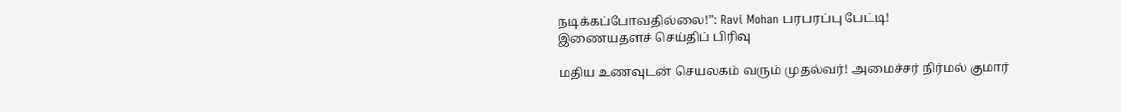நடிக்கப்போவதில்லை!”: Ravi Mohan பரபரப்பு பேட்டி!
இணையதளச் செய்திப் பிரிவு

மதிய உணவுடன் செயலகம் வரும் முதல்வர்! அமைச்சர் நிர்மல் குமார்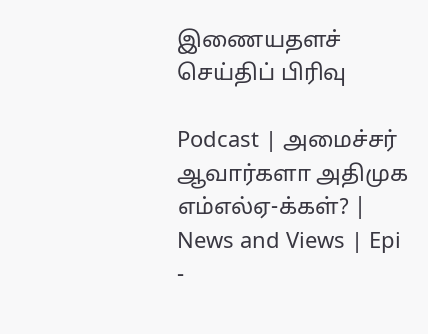இணையதளச் செய்திப் பிரிவு

Podcast | அமைச்சர் ஆவார்களா அதிமுக எம்எல்ஏ-க்கள்? | News and Views | Epi -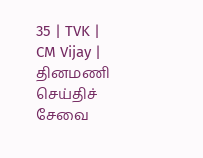35 | TVK | CM Vijay |
தினமணி செய்திச் சேவை